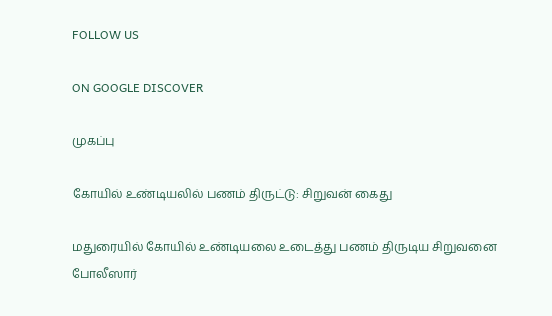FOLLOW US

ON GOOGLE DISCOVER

முகப்பு

கோயில் உண்டியலில் பணம் திருட்டு: சிறுவன் கைது

மதுரையில் கோயில் உண்டியலை உடைத்து பணம் திருடிய சிறுவனை போலீஸார்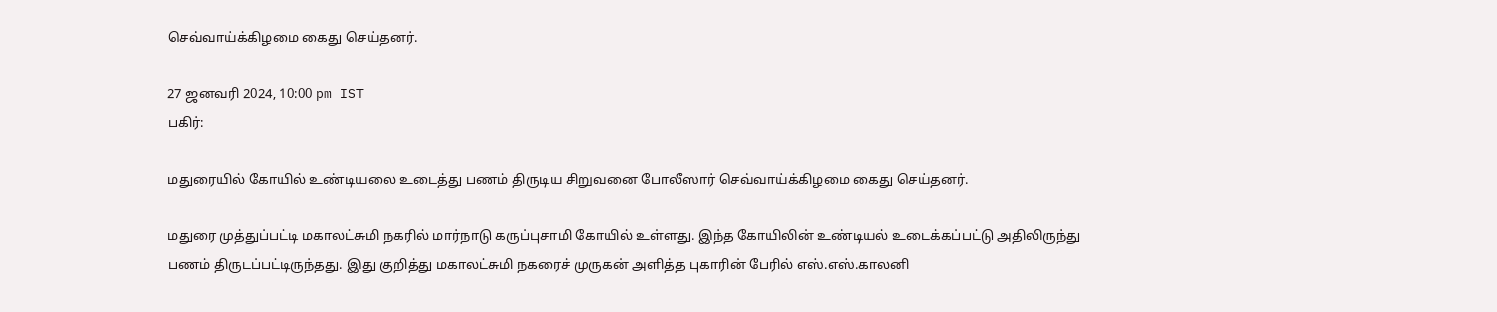செவ்வாய்க்கிழமை கைது செய்தனர்.

27 ஜனவரி 2024, 10:00 pm IST
பகிர்:

மதுரையில் கோயில் உண்டியலை உடைத்து பணம் திருடிய சிறுவனை போலீஸார் செவ்வாய்க்கிழமை கைது செய்தனர்.

மதுரை முத்துப்பட்டி மகாலட்சுமி நகரில் மார்நாடு கருப்புசாமி கோயில் உள்ளது. இந்த கோயிலின் உண்டியல் உடைக்கப்பட்டு அதிலிருந்து பணம் திருடப்பட்டிருந்தது. இது குறித்து மகாலட்சுமி நகரைச் முருகன் அளித்த புகாரின் பேரில் எஸ்.எஸ்.காலனி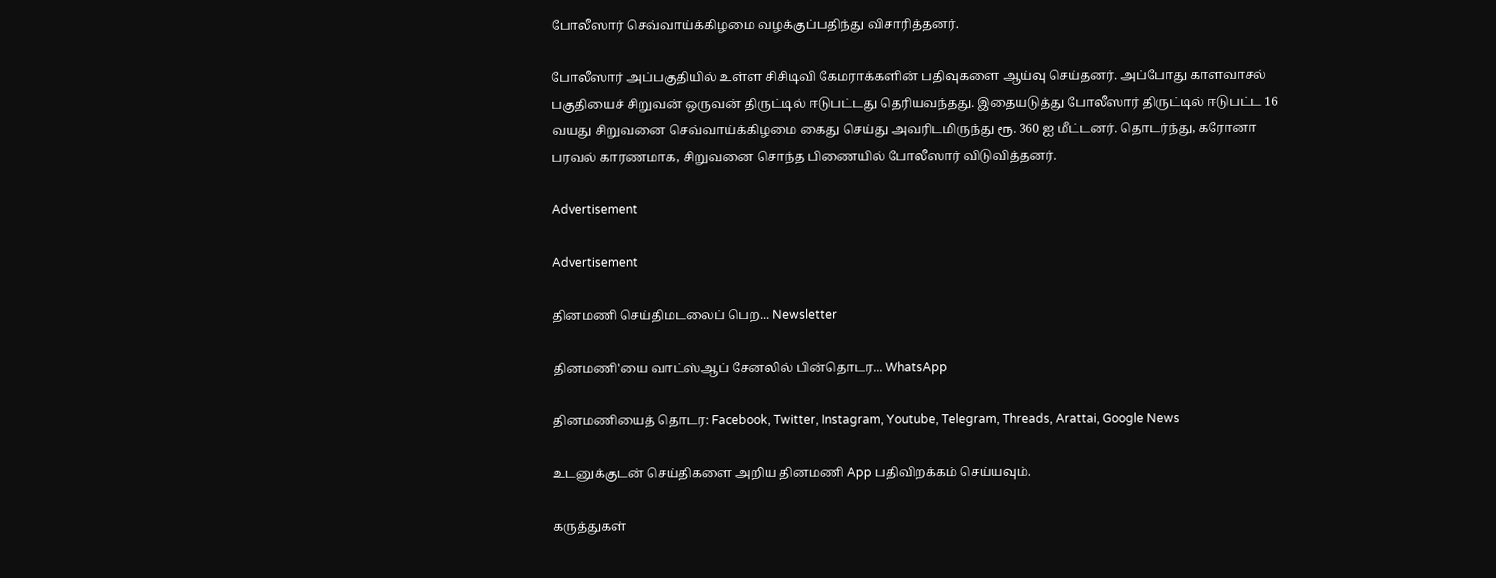போலீஸார் செவ்வாய்க்கிழமை வழக்குப்பதிந்து விசாரித்தனர்.

போலீஸார் அப்பகுதியில் உள்ள சிசிடிவி கேமராக்களின் பதிவுகளை ஆய்வு செய்தனர். அப்போது காளவாசல் பகுதியைச் சிறுவன் ஒருவன் திருட்டில் ஈடுபட்டது தெரியவந்தது. இதையடுத்து போலீஸார் திருட்டில் ஈடுபட்ட 16 வயது சிறுவனை செவ்வாய்க்கிழமை கைது செய்து அவரிடமிருந்து ரூ. 360 ஐ மீட்டனர். தொடர்ந்து, கரோனா பரவல் காரணமாக, சிறுவனை சொந்த பிணையில் போலீஸார் விடுவித்தனர்.

Advertisement

Advertisement

தினமணி செய்திமடலைப் பெற... Newsletter

தினமணி'யை வாட்ஸ்ஆப் சேனலில் பின்தொடர... WhatsApp

தினமணியைத் தொடர: Facebook, Twitter, Instagram, Youtube, Telegram, Threads, Arattai, Google News

உடனுக்குடன் செய்திகளை அறிய தினமணி App பதிவிறக்கம் செய்யவும்.

கருத்துகள்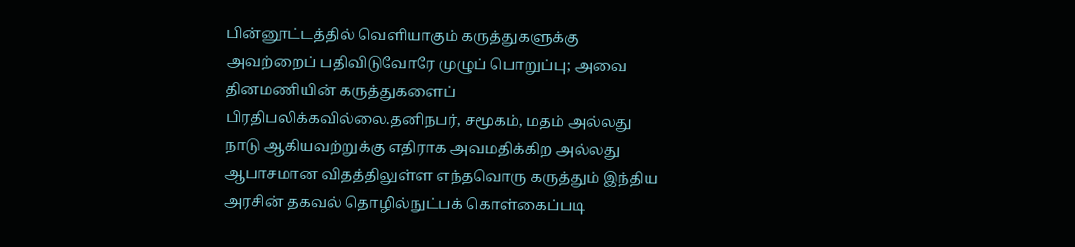பின்னூட்டத்தில் வெளியாகும் கருத்துகளுக்கு அவற்றைப் பதிவிடுவோரே முழுப் பொறுப்பு; அவை தினமணியின் கருத்துகளைப் பிரதிபலிக்கவில்லை.தனிநபர், சமூகம், மதம் அல்லது நாடு ஆகியவற்றுக்கு எதிராக அவமதிக்கிற அல்லது ஆபாசமான விதத்திலுள்ள எந்தவொரு கருத்தும் இந்திய அரசின் தகவல் தொழில்நுட்பக் கொள்கைப்படி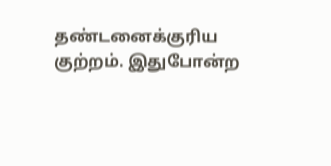தண்டனைக்குரிய குற்றம். இதுபோன்ற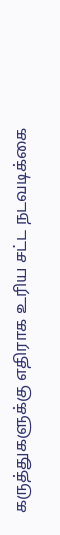கருத்துகளுக்கு எதிராக உரிய சட்ட நடவடிக்கை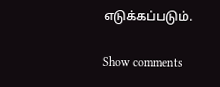எடுக்கப்படும்.

Show comments